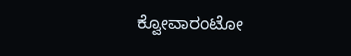ಕ್ವೋವಾರಂಟೋ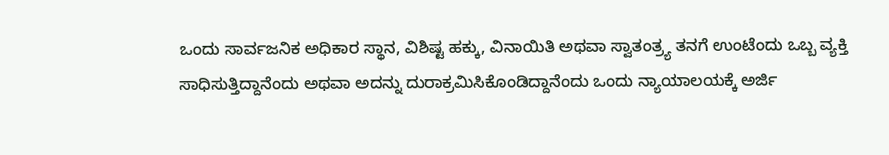ಒಂದು ಸಾರ್ವಜನಿಕ ಅಧಿಕಾರ ಸ್ಥಾನ, ವಿಶಿಷ್ಟ ಹಕ್ಕು, ವಿನಾಯಿತಿ ಅಥವಾ ಸ್ವಾತಂತ್ರ್ಯ ತನಗೆ ಉಂಟೆಂದು ಒಬ್ಬ ವ್ಯಕ್ತಿ ಸಾಧಿಸುತ್ತಿದ್ದಾನೆಂದು ಅಥವಾ ಅದನ್ನು ದುರಾಕ್ರಮಿಸಿಕೊಂಡಿದ್ದಾನೆಂದು ಒಂದು ನ್ಯಾಯಾಲಯಕ್ಕೆ ಅರ್ಜಿ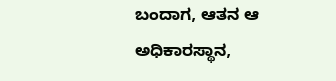ಬಂದಾಗ, ಆತನ ಆ ಅಧಿಕಾರಸ್ಥಾನ,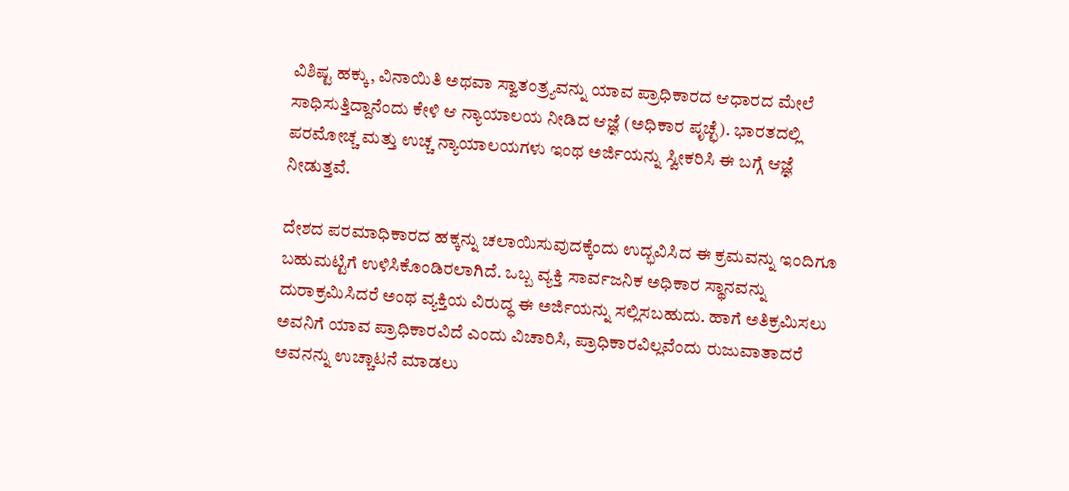ವಿಶಿಷ್ಟ ಹಕ್ಕು, ವಿನಾಯಿತಿ ಅಥವಾ ಸ್ವಾತಂತ್ರ್ಯವನ್ನು ಯಾವ ಪ್ರಾಧಿಕಾರದ ಆಧಾರದ ಮೇಲೆ ಸಾಧಿಸುತ್ತಿದ್ದಾನೆಂದು ಕೇಳಿ ಆ ನ್ಯಾಯಾಲಯ ನೀಡಿದ ಆಜ್ಞೆ (ಅಧಿಕಾರ ಪೃಚ್ಛೆ). ಭಾರತದಲ್ಲಿ ಪರಮೋಚ್ಚ ಮತ್ತು ಉಚ್ಚ ನ್ಯಾಯಾಲಯಗಳು ಇಂಥ ಅರ್ಜಿಯನ್ನು ಸ್ವೀಕರಿಸಿ ಈ ಬಗ್ಗೆ ಆಜ್ಞೆ ನೀಡುತ್ತವೆ.

ದೇಶದ ಪರಮಾಧಿಕಾರದ ಹಕ್ಕನ್ನು ಚಲಾಯಿಸುವುದಕ್ಕೆಂದು ಉದ್ಭವಿಸಿದ ಈ ಕ್ರಮವನ್ನು ಇಂದಿಗೂ ಬಹುಮಟ್ಟಿಗೆ ಉಳಿಸಿಕೊಂಡಿರಲಾಗಿದೆ. ಒಬ್ಬ ವ್ಯಕ್ತಿ ಸಾರ್ವಜನಿಕ ಅಧಿಕಾರ ಸ್ಥಾನವನ್ನು ದುರಾಕ್ರಮಿಸಿದರೆ ಅಂಥ ವ್ಯಕ್ತಿಯ ವಿರುದ್ಧ ಈ ಅರ್ಜಿಯನ್ನು ಸಲ್ಲಿಸಬಹುದು. ಹಾಗೆ ಅತಿಕ್ರಮಿಸಲು ಅವನಿಗೆ ಯಾವ ಪ್ರಾಧಿಕಾರವಿದೆ ಎಂದು ವಿಚಾರಿಸಿ, ಪ್ರಾಧಿಕಾರವಿಲ್ಲವೆಂದು ರುಜುವಾತಾದರೆ ಅವನನ್ನು ಉಚ್ಚಾಟನೆ ಮಾಡಲು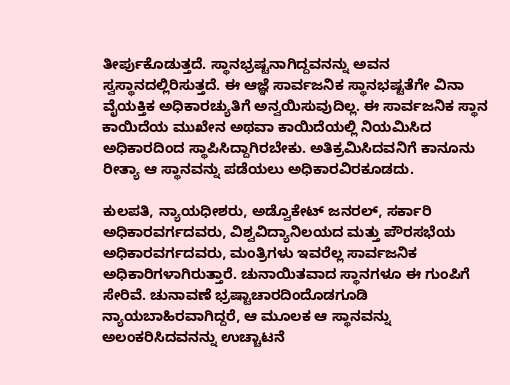ತೀರ್ಪುಕೊಡುತ್ತದೆ. ಸ್ಥಾನಭ್ರಷ್ಟನಾಗಿದ್ದವನನ್ನು ಅವನ ಸ್ವಸ್ಥಾನದಲ್ಲಿರಿಸುತ್ತದೆ. ಈ ಆಜ್ಞೆ ಸಾರ್ವಜನಿಕ ಸ್ಥಾನಭಷ್ಟತೆಗೇ ವಿನಾ ವೈಯಕ್ತಿಕ ಅಧಿಕಾರಚ್ಯುತಿಗೆ ಅನ್ವಯಿಸುವುದಿಲ್ಲ. ಈ ಸಾರ್ವಜನಿಕ ಸ್ಥಾನ ಕಾಯಿದೆಯ ಮುಖೇನ ಅಥವಾ ಕಾಯಿದೆಯಲ್ಲಿ ನಿಯಮಿಸಿದ ಅಧಿಕಾರದಿಂದ ಸ್ಥಾಪಿಸಿದ್ದಾಗಿರಬೇಕು. ಅತಿಕ್ರಮಿಸಿದವನಿಗೆ ಕಾನೂನು ರೀತ್ಯಾ ಆ ಸ್ಥಾನವನ್ನು ಪಡೆಯಲು ಅಧಿಕಾರವಿರಕೂಡದು.

ಕುಲಪತಿ, ನ್ಯಾಯಧೀಶರು, ಅಡ್ವೊಕೇಟ್ ಜನರಲ್, ಸರ್ಕಾರಿ ಅಧಿಕಾರವರ್ಗದವರು, ವಿಶ್ವವಿದ್ಯಾನಿಲಯದ ಮತ್ತು ಪೌರಸಭೆಯ ಅಧಿಕಾರವರ್ಗದವರು, ಮಂತ್ರಿಗಳು ಇವರೆಲ್ಲ ಸಾರ್ವಜನಿಕ ಅಧಿಕಾರಿಗಳಾಗಿರುತ್ತಾರೆ. ಚುನಾಯಿತವಾದ ಸ್ಥಾನಗಳೂ ಈ ಗುಂಪಿಗೆ ಸೇರಿವೆ. ಚುನಾವಣೆ ಭ್ರಷ್ಟಾಚಾರದಿಂದೊಡಗೂಡಿ ನ್ಯಾಯಬಾಹಿರವಾಗಿದ್ದರೆ, ಆ ಮೂಲಕ ಆ ಸ್ಥಾನವನ್ನು ಅಲಂಕರಿಸಿದವನನ್ನು ಉಚ್ಚಾಟನೆ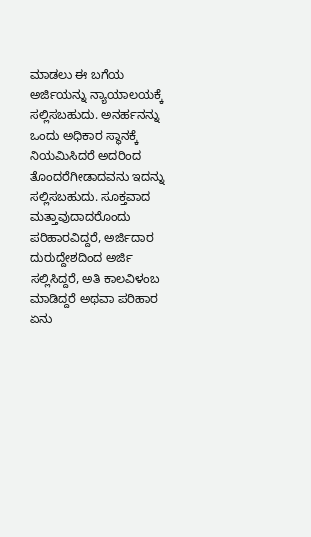ಮಾಡಲು ಈ ಬಗೆಯ ಅರ್ಜಿಯನ್ನು ನ್ಯಾಯಾಲಯಕ್ಕೆ ಸಲ್ಲಿಸಬಹುದು. ಅನರ್ಹನನ್ನು ಒಂದು ಅಧಿಕಾರ ಸ್ಥಾನಕ್ಕೆ ನಿಯಮಿಸಿದರೆ ಅದರಿಂದ ತೊಂದರೆಗೀಡಾದವನು ಇದನ್ನು ಸಲ್ಲಿಸಬಹುದು. ಸೂಕ್ತವಾದ ಮತ್ತಾವುದಾದರೊಂದು ಪರಿಹಾರವಿದ್ದರೆ, ಅರ್ಜಿದಾರ ದುರುದ್ದೇಶದಿಂದ ಅರ್ಜಿ ಸಲ್ಲಿಸಿದ್ದರೆ, ಅತಿ ಕಾಲವಿಳಂಬ ಮಾಡಿದ್ದರೆ ಅಥವಾ ಪರಿಹಾರ ಏನು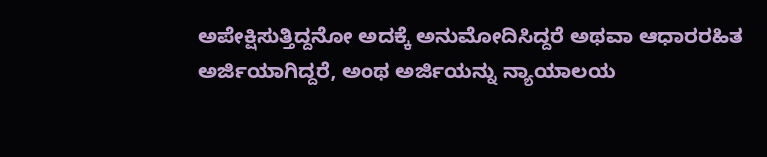ಅಪೇಕ್ಷಿಸುತ್ತಿದ್ದನೋ ಅದಕ್ಕೆ ಅನುಮೋದಿಸಿದ್ದರೆ ಅಥವಾ ಆಧಾರರಹಿತ ಅರ್ಜಿಯಾಗಿದ್ದರೆ, ಅಂಥ ಅರ್ಜಿಯನ್ನು ನ್ಯಾಯಾಲಯ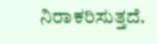ನಿರಾಕರಿಸುತ್ತದೆ.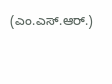(ಎಂ.ಎಸ್.ಆರ್.)